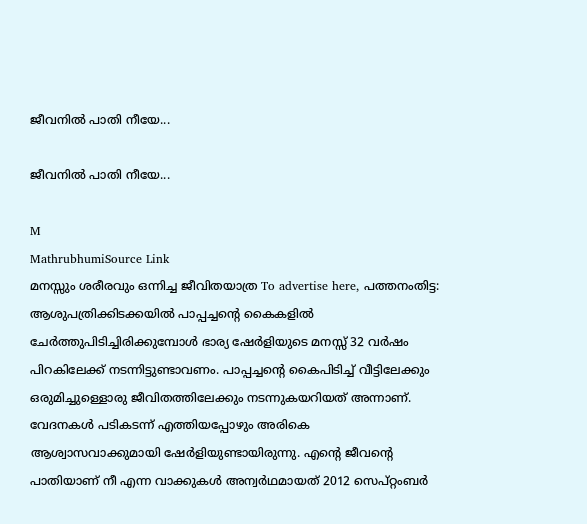ജീവനിൽ പാതി നീയേ...

ജീവനിൽ പാതി നീയേ...

M
MathrubhumiSource Link
മനസ്സും ശരീരവും ഒന്നിച്ച ജീവിതയാത്ര To advertise here, പത്തനംതിട്ട: ആശുപത്രിക്കിടക്കയിൽ പാപ്പച്ചന്റെ കൈകളിൽ ചേർത്തുപിടിച്ചിരിക്കുമ്പോൾ ഭാര്യ ഷേർളിയുടെ മനസ്സ് 32 വർഷം പിറകിലേക്ക് നടന്നിട്ടുണ്ടാവണം. പാപ്പച്ചന്റെ കൈപിടിച്ച് വീട്ടിലേക്കും ഒരുമിച്ചുള്ളൊരു ജീവിതത്തിലേക്കും നടന്നുകയറിയത് അന്നാണ്. വേദനകൾ പടികടന്ന് എത്തിയപ്പോഴും അരികെ ആശ്വാസവാക്കുമായി ഷേർളിയുണ്ടായിരുന്നു. എന്റെ ജീവന്റെ പാതിയാണ് നീ എന്ന വാക്കുകൾ അന്വർഥമായത് 2012 സെപ്റ്റംബർ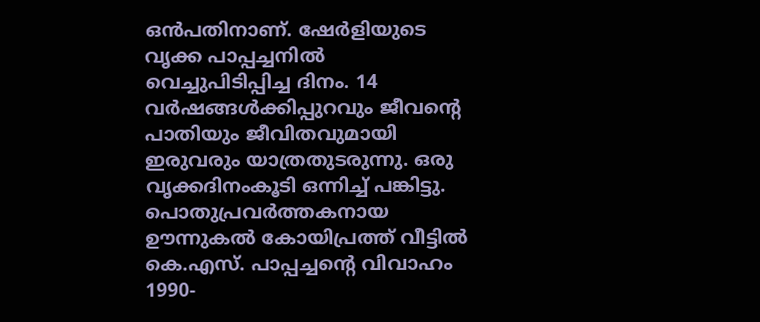ഒൻപതിനാണ്. ഷേർളിയുടെ വൃക്ക പാപ്പച്ചനിൽ വെച്ചുപിടിപ്പിച്ച ദിനം. 14 വർഷങ്ങൾക്കിപ്പുറവും ജീവന്റെ പാതിയും ജീവിതവുമായി ഇരുവരും യാത്രതുടരുന്നു. ഒരു വൃക്കദിനംകൂടി ഒന്നിച്ച് പങ്കിട്ടു. പൊതുപ്രവർത്തകനായ ഊന്നുകൽ കോയിപ്രത്ത് വീട്ടിൽ കെ.എസ്. പാപ്പച്ചന്റെ വിവാഹം 1990-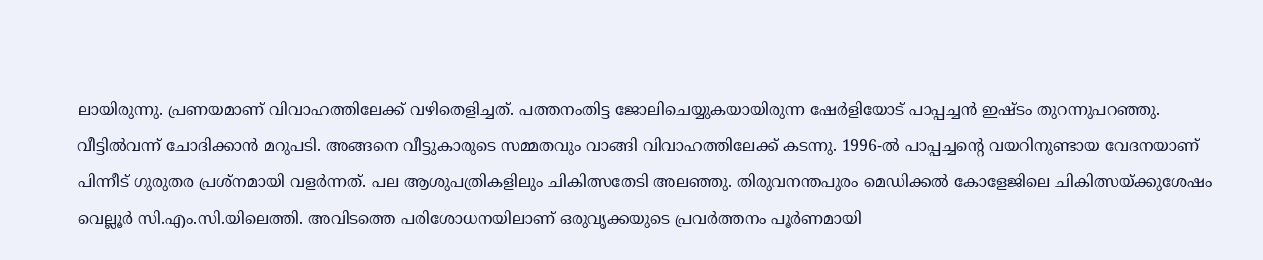ലായിരുന്നു. പ്രണയമാണ് വിവാഹത്തിലേക്ക് വഴിതെളിച്ചത്. പത്തനംതിട്ട ജോലിചെയ്യുകയായിരുന്ന ഷേർളിയോട് പാപ്പച്ചൻ ഇഷ്ടം തുറന്നുപറഞ്ഞു. വീട്ടിൽവന്ന് ചോദിക്കാൻ മറുപടി. അങ്ങനെ വീട്ടുകാരുടെ സമ്മതവും വാങ്ങി വിവാഹത്തിലേക്ക് കടന്നു. 1996-ൽ പാപ്പച്ചന്റെ വയറിനുണ്ടായ വേദനയാണ് പിന്നീട് ഗുരുതര പ്രശ്നമായി വളർന്നത്. പല ആശുപത്രികളിലും ചികിത്സതേടി അലഞ്ഞു. തിരുവനന്തപുരം മെഡിക്കൽ കോളേജിലെ ചികിത്സയ്ക്കുശേഷം വെല്ലൂർ സി.എം.സി.യിലെത്തി. അവിടത്തെ പരിശോധനയിലാണ് ഒരുവൃക്കയുടെ പ്രവർത്തനം പൂർണമായി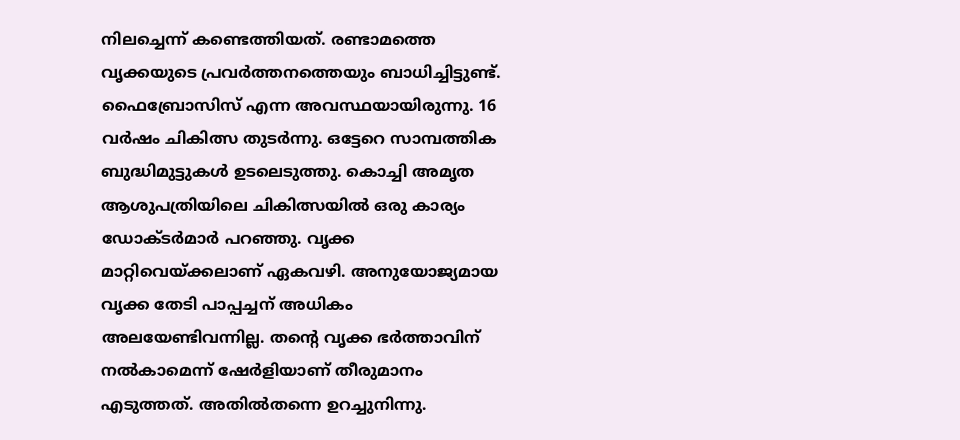നിലച്ചെന്ന് കണ്ടെത്തിയത്. രണ്ടാമത്തെ വൃക്കയുടെ പ്രവർത്തനത്തെയും ബാധിച്ചിട്ടുണ്ട്. ഫൈബ്രോസിസ് എന്ന അവസ്ഥയായിരുന്നു. 16 വർഷം ചികിത്സ തുടർന്നു. ഒട്ടേറെ സാമ്പത്തിക ബുദ്ധിമുട്ടുകൾ ഉടലെടുത്തു. കൊച്ചി അമൃത ആശുപത്രിയിലെ ചികിത്സയിൽ ഒരു കാര്യം ഡോക്ടർമാർ പറഞ്ഞു. വൃക്ക മാറ്റിവെയ്‌ക്കലാണ് ഏകവഴി. അനുയോജ്യമായ വൃക്ക തേടി പാപ്പച്ചന് അധികം അലയേണ്ടിവന്നില്ല. തന്റെ വൃക്ക ഭർത്താവിന് നൽകാമെന്ന് ഷേർളിയാണ് തീരുമാനം എടുത്തത്. അതിൽതന്നെ ഉറച്ചുനിന്നു.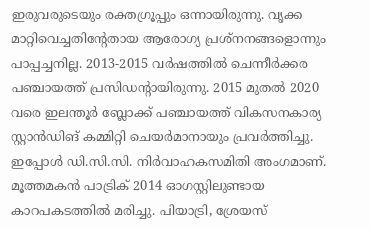ഇരുവരുടെയും രക്തഗ്രൂപ്പും ഒന്നായിരുന്നു. വൃക്ക മാറ്റിവെച്ചതിന്റേതായ ആരോഗ്യ പ്രശ്നനങ്ങളൊന്നും പാപ്പച്ചനില്ല. 2013-2015 വർഷത്തിൽ ചെന്നീർക്കര പഞ്ചായത്ത് പ്രസിഡന്റായിരുന്നു. 2015 മുതൽ 2020 വരെ ഇലന്തൂർ ബ്ലോക്ക് പഞ്ചായത്ത് വികസനകാര്യ സ്റ്റാൻഡിങ് കമ്മിറ്റി ചെയർമാനായും പ്രവർത്തിച്ചു. ഇപ്പോൾ ഡി.സി.സി. നിർവാഹകസമിതി അംഗമാണ്. മൂത്തമകൻ പാട്രിക് 2014 ഓഗസ്റ്റിലുണ്ടായ കാറപകടത്തിൽ മരിച്ചു. പിയാട്രി, ശ്രേയസ്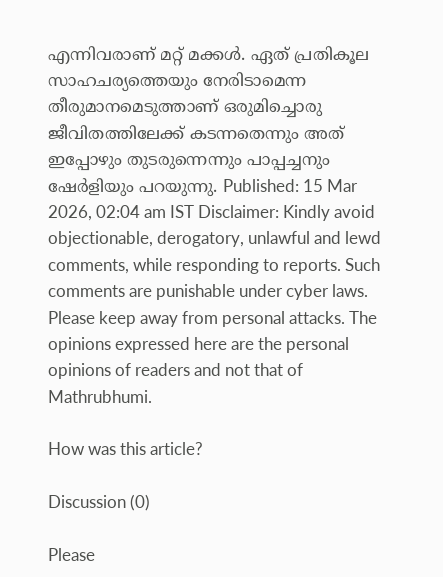എന്നിവരാണ് മറ്റ് മക്കൾ. ഏത് പ്രതികൂല സാഹചര്യത്തെയും നേരിടാമെന്ന തീരുമാനമെടുത്താണ് ഒരുമിച്ചൊരു ജീവിതത്തിലേക്ക് കടന്നതെന്നും അത് ഇപ്പോഴും തുടരുന്നെന്നും പാപ്പച്ചനും ഷേർളിയും പറയുന്നു. Published: 15 Mar 2026, 02:04 am IST Disclaimer: Kindly avoid objectionable, derogatory, unlawful and lewd comments, while responding to reports. Such comments are punishable under cyber laws. Please keep away from personal attacks. The opinions expressed here are the personal opinions of readers and not that of Mathrubhumi.

How was this article?

Discussion (0)

Please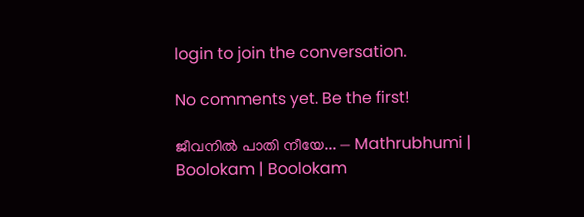login to join the conversation.

No comments yet. Be the first!

ജീവനിൽ പാതി നീയേ... — Mathrubhumi | Boolokam | Boolokam